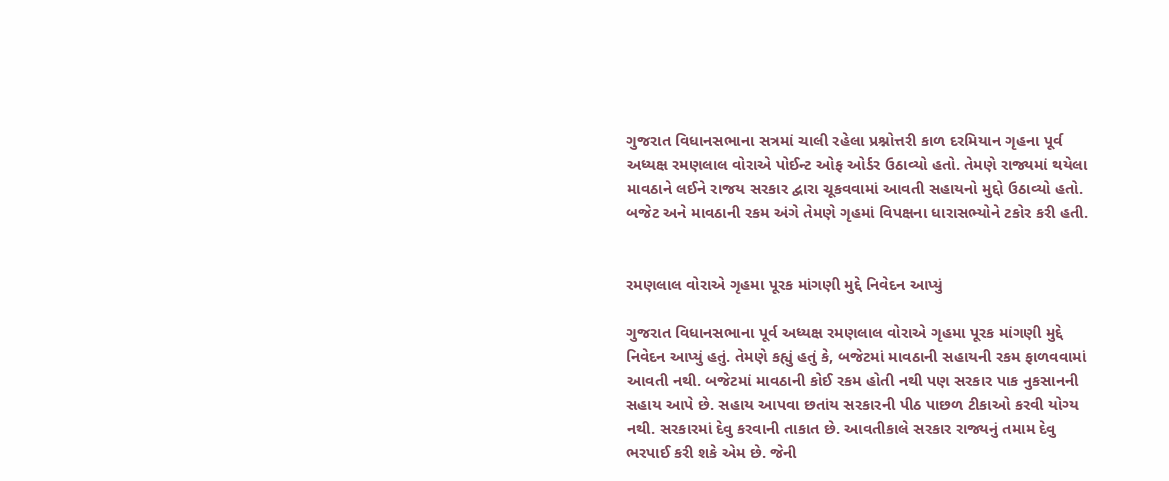ગુજરાત વિધાનસભાના સત્રમાં ચાલી રહેલા પ્રશ્નોત્તરી કાળ દરમિયાન ગૃહના પૂર્વ અધ્યક્ષ રમણલાલ વોરાએ પોઈન્ટ ઓફ ઓર્ડર ઉઠાવ્યો હતો. તેમણે રાજ્યમાં થયેલા માવઠાને લઈને રાજય સરકાર દ્વારા ચૂકવવામાં આવતી સહાયનો મુદ્દો ઉઠાવ્યો હતો. બજેટ અને માવઠાની રકમ અંગે તેમણે ગૃહમાં વિપક્ષના ધારાસભ્યોને ટકોર કરી હતી.


રમણલાલ વોરાએ ગૃહમા પૂરક માંગણી મુદ્દે નિવેદન આપ્યું

ગુજરાત વિધાનસભાના પૂર્વ અધ્યક્ષ રમણલાલ વોરાએ ગૃહમા પૂરક માંગણી મુદ્દે નિવેદન આપ્યું હતું. તેમણે કહ્યું હતું કે, બજેટમાં માવઠાની સહાયની રકમ ફાળવવામાં આવતી નથી. બજેટમાં માવઠાની કોઈ રકમ હોતી નથી પણ સરકાર પાક નુકસાનની સહાય આપે છે. સહાય આપવા છતાંય સરકારની પીઠ પાછળ ટીકાઓ કરવી યોગ્ય નથી. સરકારમાં દેવુ કરવાની તાકાત છે. આવતીકાલે સરકાર રાજ્યનું તમામ દેવુ ભરપાઈ કરી શકે એમ છે. જેની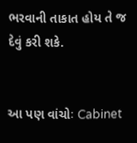ભરવાની તાકાત હોય તે જ દેવું કરી શકે.


આ પણ વાંચોઃ Cabinet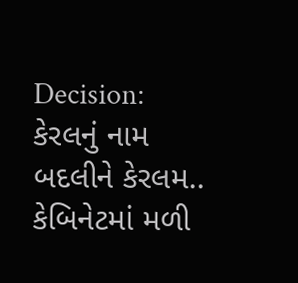Decision: કેરલનું નામ બદલીને કેરલમ.. કેબિનેટમાં મળી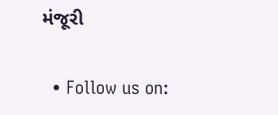મંજૂરી


  • Follow us on: